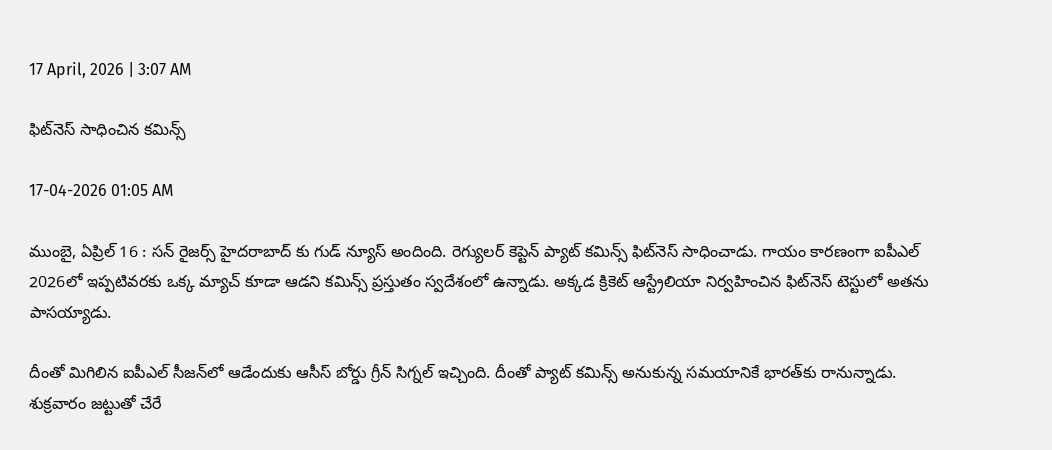17 April, 2026 | 3:07 AM

ఫిట్‌నెస్ సాధించిన కమిన్స్

17-04-2026 01:05 AM

ముంబై, ఏప్రిల్ 16 : సన్ రైజర్స్ హైదరాబాద్ కు గుడ్ న్యూస్ అందింది. రెగ్యులర్ కెప్టెన్ ప్యాట్ కమిన్స్ ఫిట్‌నెస్ సాధించాడు. గాయం కారణంగా ఐపీఎల్ 2026లో ఇప్పటివరకు ఒక్క మ్యాచ్ కూడా ఆడని కమిన్స్ ప్రస్తుతం స్వదేశంలో ఉన్నాడు. అక్కడ క్రికెట్ ఆస్ట్రేలియా నిర్వహించిన ఫిట్‌నెస్ టెస్టులో అతను పాసయ్యాడు.

దీంతో మిగిలిన ఐపీఎల్ సీజన్‌లో ఆడేందుకు ఆసీస్ బోర్డు గ్రీన్ సిగ్నల్ ఇచ్చింది. దీంతో ప్యాట్ కమిన్స్ అనుకున్న సమయానికే భారత్‌కు రానున్నాడు. శుక్రవారం జట్టుతో చేరే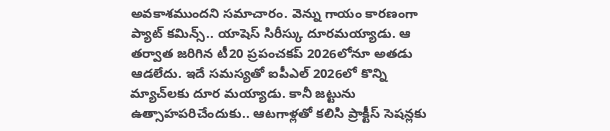అవకాశముందని సమాచారం. వెన్ను గాయం కారణంగా ప్యాట్ కమిన్స్.. యాషెస్ సిరీస్కు దూరమయ్యాడు. ఆ తర్వాత జరిగిన టీ20 ప్రపంచకప్ 2026లోనూ అతడు ఆడలేదు. ఇదే సమస్యతో ఐపీఎల్ 2026లో కొన్ని మ్యాచ్‌లకు దూర మయ్యాడు. కానీ జట్టును ఉత్సాహపరిచేందుకు.. ఆటగాళ్లతో కలిసి ప్రాక్టీస్ సెషన్లకు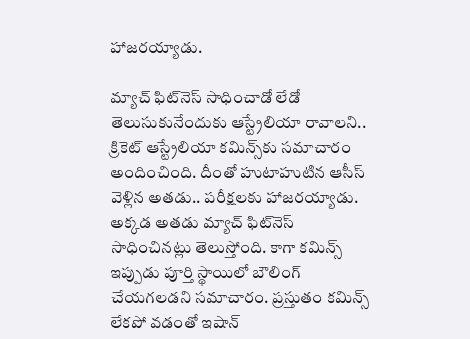హాజరయ్యాడు.

మ్యాచ్ ఫిట్‌నెస్ సాధించాడో లేడో తెలుసుకునేందుకు ఆస్ట్రేలియా రావాలని.. క్రికెట్ ఆస్ట్రేలియా కమిన్స్‌కు సమాచారం అందించింది. దీంతో హుటాహుటిన ఆసీస్ వెళ్లిన అతడు.. పరీక్షలకు హాజరయ్యాడు. అక్కడ అతడు మ్యాచ్ ఫిట్‌నెస్ సాధించినట్లు తెలుస్తోంది. కాగా కమిన్స్ ఇప్పుడు పూర్తి స్థాయిలో బౌలింగ్ చేయగలడని సమాచారం. ప్రస్తుతం కమిన్స్ లేకపో వడంతో ఇషాన్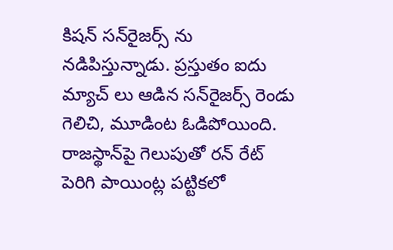కిషన్ సన్‌రైజర్స్ ను నడిపిస్తున్నాడు. ప్రస్తుతం ఐదు మ్యాచ్ లు ఆడిన సన్‌రైజర్స్ రెండు గెలిచి, మూడింట ఓడిపోయింది. రాజస్థాన్‌పై గెలుపుతో రన్ రేట్ పెరిగి పాయింట్ల పట్టికలో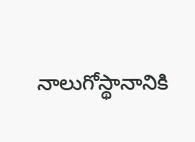నాలుగోస్థానానికి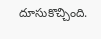దూసుకొచ్చింది.